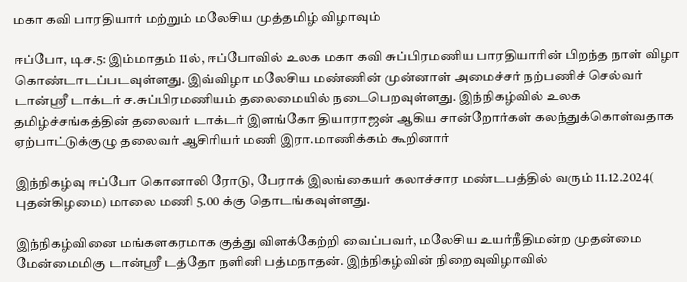மகா கவி பாரதியார் மற்றும் மலேசிய முத்தமிழ் விழாவும்

ஈப்போ, டிச.5: இம்மாதம் 11ல், ஈப்போவில் உலக மகா கவி சுப்பிரமணிய பாரதியாரின் பிறந்த நாள் விழா கொண்டாடப்படவுள்ளது. இவ்விழா மலேசிய மண்ணின் முன்னாள் அமைச்சர் நற்பணிச் செல்வர் டான்ஸ்ரீ டாக்டர் ச.சுப்பிரமணியம் தலைமையில் நடைபெறவுள்ளது. இந்நிகழ்வில் உலக தமிழ்ச்சங்கத்தின் தலைவர் டாக்டர் இளங்கோ தியாராஜன் ஆகிய சான்றோர்கள் கலந்துக்கொள்வதாக ஏற்பாட்டுக்குழு தலைவர் ஆசிரியர் மணி இரா.மாணிக்கம் கூறினார்

இந்நிகழ்வு ஈப்போ கொனாலி ரோடு, பேராக் இலங்கையர் கலாச்சார மண்டபத்தில் வரும் 11.12.2024( புதன்கிழமை) மாலை மணி 5.00 க்கு தொடங்கவுள்ளது.

இந்நிகழ்வினை மங்களகரமாக குத்து விளக்கேற்றி வைப்பவர், மலேசிய உயர்நீதிமன்ற முதன்மை மேன்மைமிகு டான்ஸ்ரீ டத்தோ நளினி பத்மநாதன். இந்நிகழ்வின் நிறைவுவிழாவில்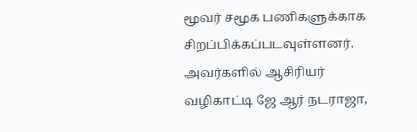மூவர் சமூக பணிகளுக்காக சிறப்பிக்கப்படவுள்ளனர். அவர்களில் ஆசிரியர் வழிகாட்டி ஜே ஆர் நடராஜா,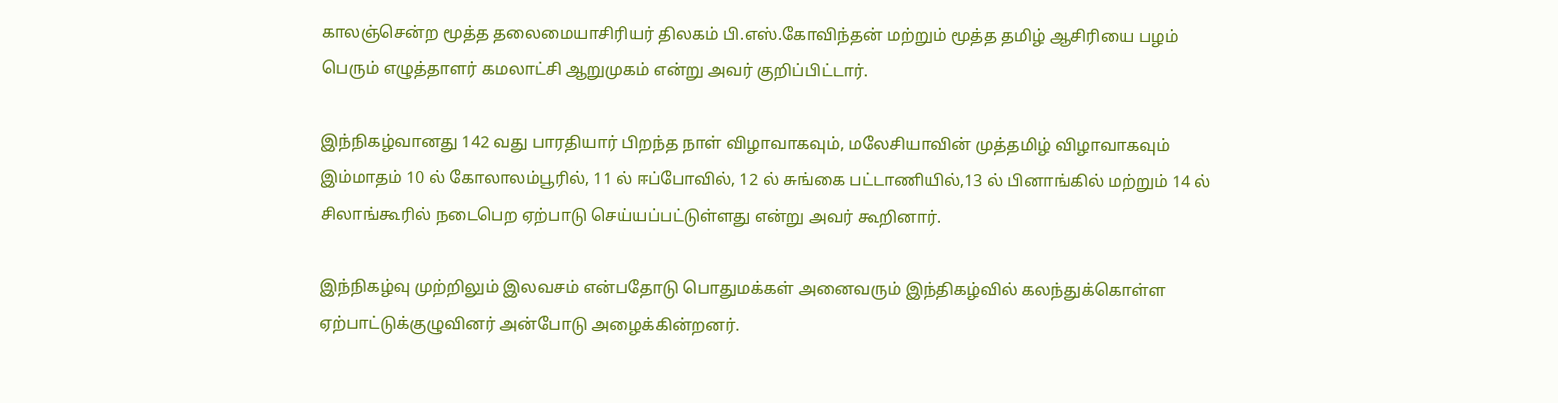காலஞ்சென்ற மூத்த தலைமையாசிரியர் திலகம் பி.எஸ்.கோவிந்தன் மற்றும் மூத்த தமிழ் ஆசிரியை பழம் பெரும் எழுத்தாளர் கமலாட்சி ஆறுமுகம் என்று அவர் குறிப்பிட்டார்.

இந்நிகழ்வானது 142 வது பாரதியார் பிறந்த நாள் விழாவாகவும், மலேசியாவின் முத்தமிழ் விழாவாகவும் இம்மாதம் 10 ல் கோலாலம்பூரில், 11 ல் ஈப்போவில், 12 ல் சுங்கை பட்டாணியில்,13 ல் பினாங்கில் மற்றும் 14 ல் சிலாங்கூரில் நடைபெற ஏற்பாடு செய்யப்பட்டுள்ளது என்று அவர் கூறினார்.

இந்நிகழ்வு முற்றிலும் இலவசம் என்பதோடு பொதுமக்கள் அனைவரும் இந்திகழ்வில் கலந்துக்கொள்ள ஏற்பாட்டுக்குழுவினர் அன்போடு அழைக்கின்றனர்.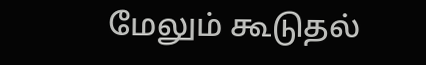மேலும் கூடுதல்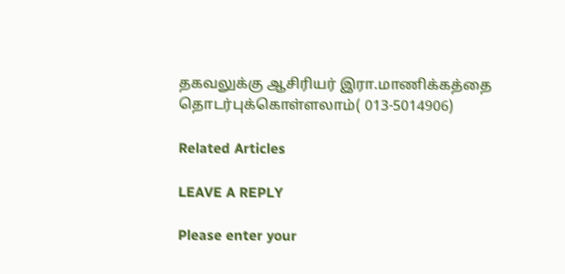தகவலுக்கு ஆசிரியர் இரா.மாணிக்கத்தை தொடர்புக்கொள்ளலாம்( 013-5014906)

Related Articles

LEAVE A REPLY

Please enter your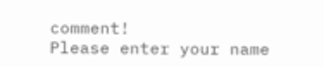comment!
Please enter your name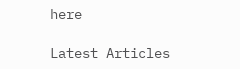here

Latest Articles